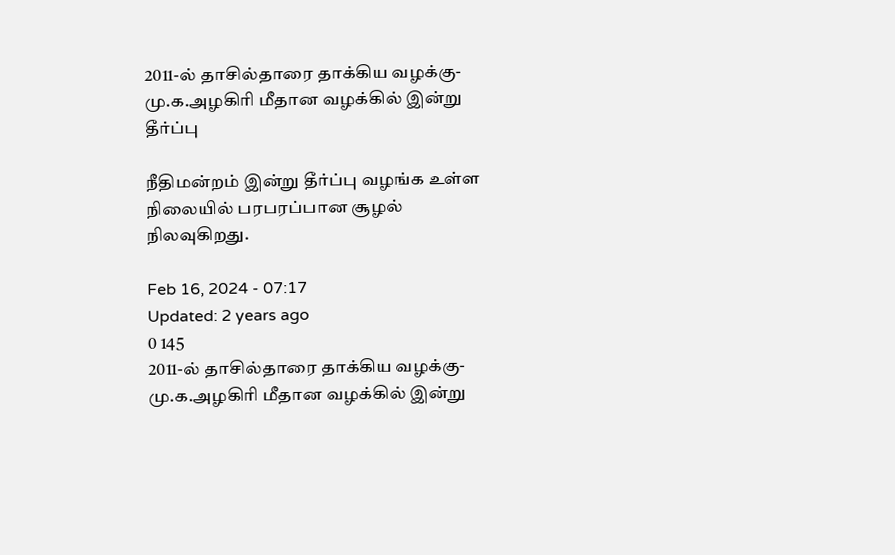2011-ல் தாசில்தாரை தாக்கிய வழக்கு-மு.க.அழகிரி மீதான வழக்கில் இன்று தீர்ப்பு

நீதிமன்றம் இன்று தீர்ப்பு வழங்க உள்ள நிலையில் பரபரப்பான சூழல் நிலவுகிறது.

Feb 16, 2024 - 07:17
Updated: 2 years ago
0 145
2011-ல் தாசில்தாரை தாக்கிய வழக்கு-மு.க.அழகிரி மீதான வழக்கில் இன்று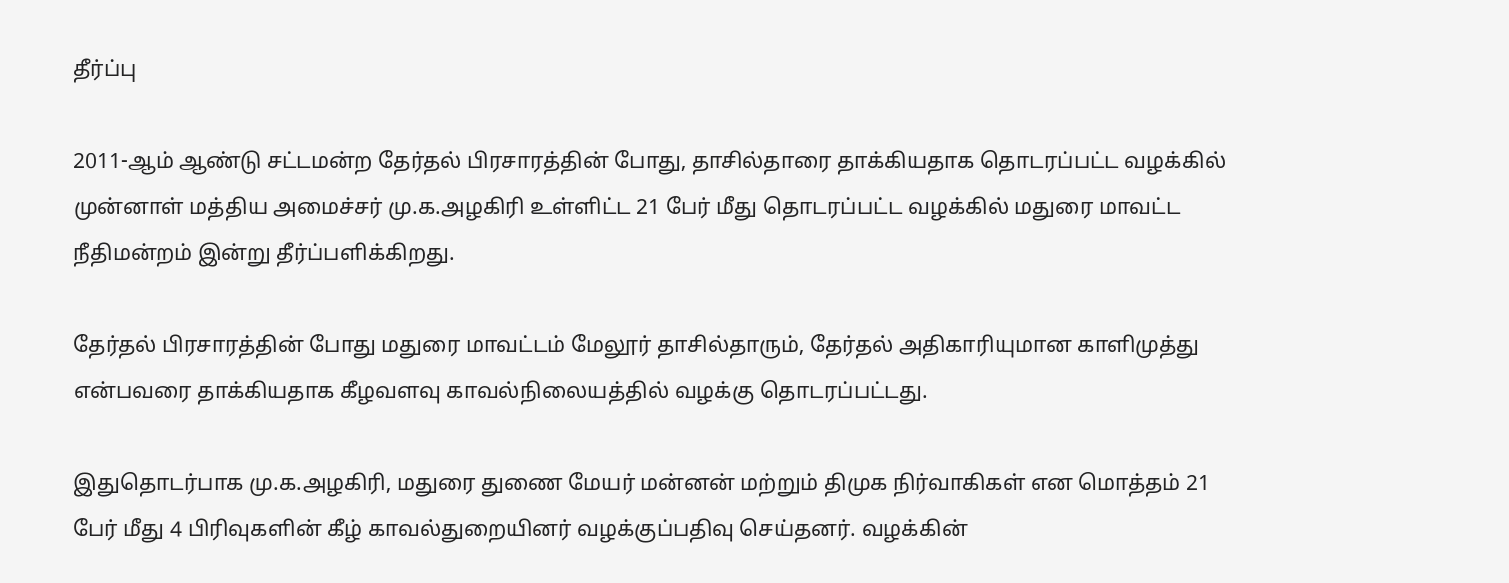தீர்ப்பு

2011-ஆம் ஆண்டு சட்டமன்ற தேர்தல் பிரசாரத்தின் போது, தாசில்தாரை தாக்கியதாக தொடரப்பட்ட வழக்கில் முன்னாள் மத்திய அமைச்சர் மு.க.அழகிரி உள்ளிட்ட 21 பேர் மீது தொடரப்பட்ட வழக்கில் மதுரை மாவட்ட நீதிமன்றம் இன்று தீர்ப்பளிக்கிறது.

தேர்தல் பிரசாரத்தின் போது மதுரை மாவட்டம் மேலூர் தாசில்தாரும், தேர்தல் அதிகாரியுமான காளிமுத்து என்பவரை தாக்கியதாக கீழவளவு காவல்நிலையத்தில் வழக்கு தொடரப்பட்டது.

இதுதொடர்பாக மு.க.அழகிரி, மதுரை துணை மேயர் மன்னன் மற்றும் திமுக நிர்வாகிகள் என மொத்தம் 21 பேர் மீது 4 பிரிவுகளின் கீழ் காவல்துறையினர் வழக்குப்பதிவு செய்தனர். வழக்கின்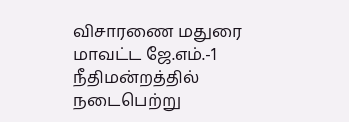விசாரணை மதுரை மாவட்ட ஜே.எம்.-1 நீதிமன்றத்தில் நடைபெற்று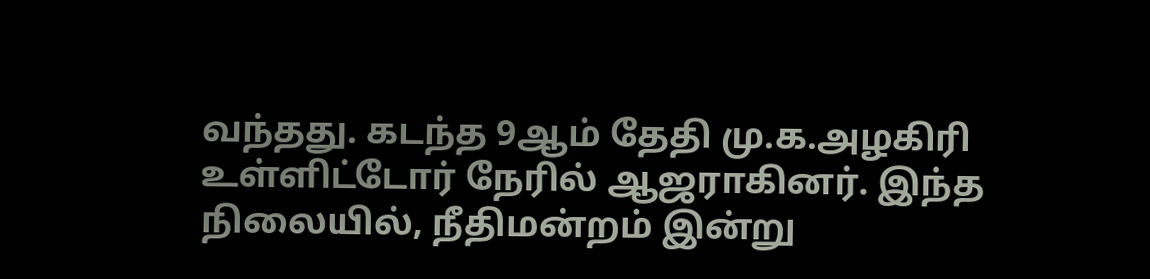வந்தது. கடந்த 9ஆம் தேதி மு.க.அழகிரி உள்ளிட்டோர் நேரில் ஆஜராகினர். இந்த நிலையில், நீதிமன்றம் இன்று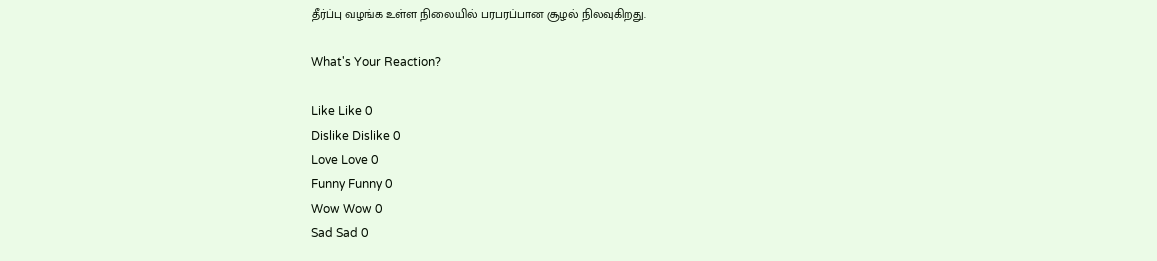தீர்ப்பு வழங்க உள்ள நிலையில் பரபரப்பான சூழல் நிலவுகிறது.

What's Your Reaction?

Like Like 0
Dislike Dislike 0
Love Love 0
Funny Funny 0
Wow Wow 0
Sad Sad 0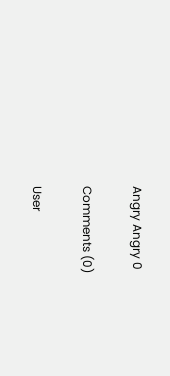Angry Angry 0

Comments (0)

User